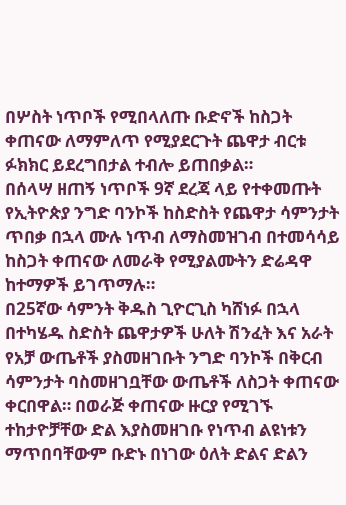በሦስት ነጥቦች የሚበላለጡ ቡድኖች ከስጋት ቀጠናው ለማምለጥ የሚያደርጉት ጨዋታ ብርቱ ፉክክር ይደረግበታል ተብሎ ይጠበቃል።
በሰላሣ ዘጠኝ ነጥቦች 9ኛ ደረጃ ላይ የተቀመጡት የኢትዮጵያ ንግድ ባንኮች ከስድስት የጨዋታ ሳምንታት ጥበቃ በኋላ ሙሉ ነጥብ ለማስመዝገብ በተመሳሳይ ከስጋት ቀጠናው ለመራቅ የሚያልሙትን ድሬዳዋ ከተማዎች ይገጥማሉ።
በ25ኛው ሳምንት ቅዱስ ጊዮርጊስ ካሸነፉ በኋላ በተካሄዱ ስድስት ጨዋታዎች ሁለት ሽንፈት እና አራት የአቻ ውጤቶች ያስመዘገቡት ንግድ ባንኮች በቅርብ ሳምንታት ባስመዘገቧቸው ውጤቶች ለስጋት ቀጠናው ቀርበዋል። በወራጅ ቀጠናው ዙርያ የሚገኙ ተከታዮቻቸው ድል እያስመዘገቡ የነጥብ ልዩነቱን ማጥበባቸውም ቡድኑ በነገው ዕለት ድልና ድልን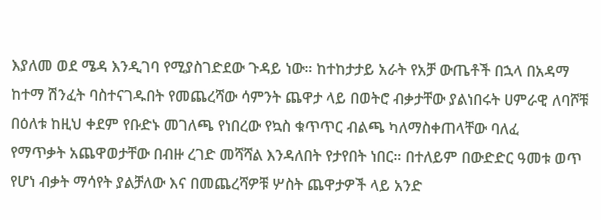እያለመ ወደ ሜዳ እንዲገባ የሚያስገድደው ጉዳይ ነው። ከተከታታይ አራት የአቻ ውጤቶች በኋላ በአዳማ ከተማ ሽንፈት ባስተናገዱበት የመጨረሻው ሳምንት ጨዋታ ላይ በወትሮ ብቃታቸው ያልነበሩት ሀምራዊ ለባሾቹ በዕለቱ ከዚህ ቀደም የቡድኑ መገለጫ የነበረው የኳስ ቁጥጥር ብልጫ ካለማስቀጠላቸው ባለፈ
የማጥቃት አጨዋወታቸው በብዙ ረገድ መሻሻል እንዳለበት የታየበት ነበር። በተለይም በውድድር ዓመቱ ወጥ የሆነ ብቃት ማሳየት ያልቻለው እና በመጨረሻዎቹ ሦስት ጨዋታዎች ላይ አንድ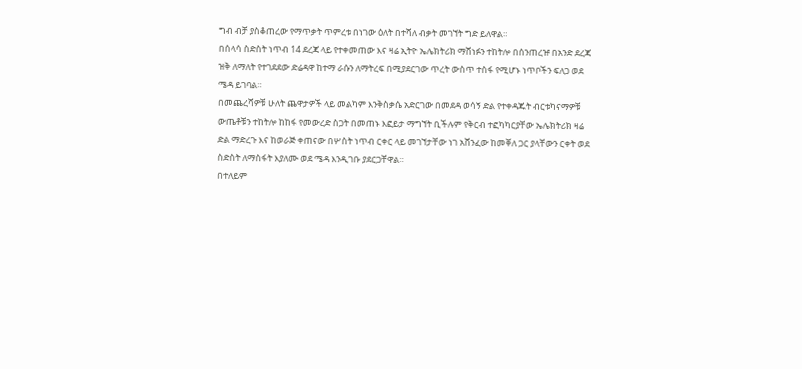ግብ ብቻ ያስቆጠረው የማጥቃት ጥምረቱ በነገው ዕለት በተሻለ ብቃት መገኘት ግድ ይለዋል።
በሰላሳ ስድስት ነጥብ 14 ደረጃ ላይ የተቀመጠው እና ዛሬ ኢትዮ ኤሌክትሪክ ማሸነፉን ተከትሎ በሰንጠረዡ በአንድ ደረጃ ዝቅ ለማለት የተገደደው ድሬዳዋ ከተማ ራሱን ለማትረፍ በሚያደርገው ጥረት ውስጥ ተስፋ የሚሆኑ ነጥቦችን ፍለጋ ወደ ሜዳ ይገባል።
በመጨረሻዎቹ ሁለት ጨዋታዎች ላይ መልካም እንቅስቃሴ አድርገው በመደዳ ወሳኝ ድል የተቀዳጁት ብርቱካናማዎቹ ውጤቶቹን ተከትሎ ከከፋ የመውረድ ስጋት በመጠኑ እፎይታ ማግኘት ቢችሉም የቅርብ ተፎካካርያቸው ኤሌክትሪክ ዛሬ ድል ማድረጉ እና ከወራጅ ቀጠናው በሦስት ነጥብ ርቀር ላይ መገኘታቸው ነገ አሸንፈው ከመቐለ ጋር ያላቸውን ርቀት ወደ ስድስት ለማስፋት እያለሙ ወደ ሜዳ እንዲገቡ ያደርጋቸዋል።
በተለይም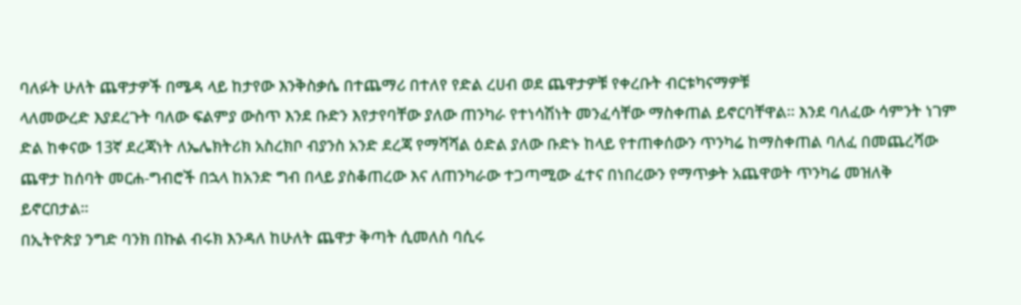ባለፉት ሁለት ጨዋታዎች በሜዳ ላይ ከታየው እንቅስቃሴ በተጨማሪ በተለየ የድል ረሀብ ወደ ጨዋታዎቹ የቀረቡት ብርቱካናማዎቹ
ላለመውረድ እያደረጉት ባለው ፍልምያ ውስጥ እንደ ቡድን እየታየባቸው ያለው ጠንካራ የተነሳሽነት መንፈሳቸው ማስቀጠል ይኖርባቸዋል። እንደ ባለፈው ሳምንት ነገም ድል ከቀናው 13ኛ ደረጃነት ለኤሌክትሪክ አስረክቦ ብያንስ አንድ ደረጃ የማሻሻል ዕድል ያለው ቡድኑ ከላይ የተጠቀሰውን ጥንካሬ ከማስቀጠል ባለፈ በመጨረሻው ጨዋታ ከሰባት መርሐ-ግብሮች በኋላ ከአንድ ግብ በላይ ያስቆጠረው እና ለጠንካራው ተጋጣሚው ፈተና በነበረውን የማጥቃት አጨዋወት ጥንካሬ መዝለቅ ይኖርበታል።
በኢትዮጵያ ንግድ ባንክ በኩል ብሩክ እንዳለ ከሁለት ጨዋታ ቅጣት ሲመለስ ባሲሩ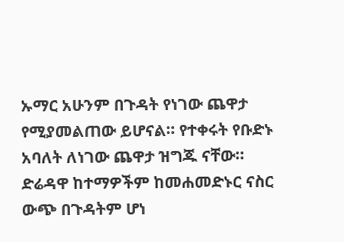ኡማር አሁንም በጉዳት የነገው ጨዋታ የሚያመልጠው ይሆናል። የተቀሩት የቡድኑ አባለት ለነገው ጨዋታ ዝግጁ ናቸው። ድሬዳዋ ከተማዎችም ከመሐመድኑር ናስር ውጭ በጉዳትም ሆነ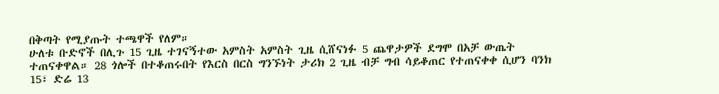በቅጣት የሚያጡት ተጫዋች የለም።
ሁለቱ ቡድኖች በሊጉ 15 ጊዜ ተገናኝተው አምስት አምስት ጊዜ ሲሸናነፉ 5 ጨዋታዎች ደግሞ በአቻ ውጤት ተጠናቀዋል። 28 ጎሎች በተቆጠሩበት የእርስ በርስ ግንኙነት ታሪክ 2 ጊዜ ብቻ ግብ ሳይቆጠር የተጠናቀቀ ሲሆን ባንክ 15፣ ድሬ 13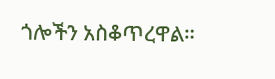ጎሎችን አስቆጥረዋል።